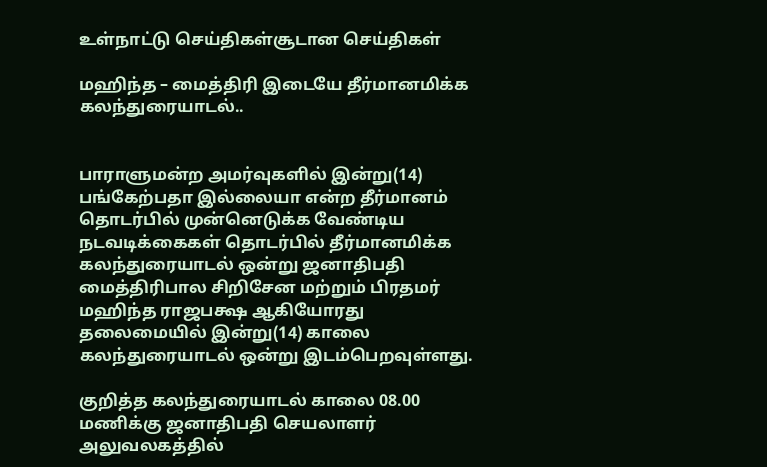உள்நாட்டு செய்திகள்சூடான செய்திகள்

மஹிந்த – மைத்திரி இடையே தீர்மானமிக்க கலந்துரையாடல்..


பாராளுமன்ற அமர்வுகளில் இன்று(14) பங்கேற்பதா இல்லையா என்ற தீர்மானம் தொடர்பில் முன்னெடுக்க வேண்டிய நடவடிக்கைகள் தொடர்பில் தீர்மானமிக்க கலந்துரையாடல் ஒன்று ஜனாதிபதி மைத்திரிபால சிறிசேன மற்றும் பிரதமர் மஹிந்த ராஜபக்ஷ ஆகியோரது தலைமையில் இன்று(14) காலை கலந்துரையாடல் ஒன்று இடம்பெறவுள்ளது.

குறித்த கலந்துரையாடல் காலை 08.00 மணிக்கு ஜனாதிபதி செயலாளர் அலுவலகத்தில்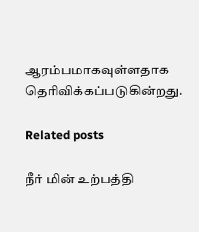ஆரம்பமாகவுள்ளதாக தெரிவிக்கப்படுகின்றது.

Related posts

நீர் மின் உற்பத்தி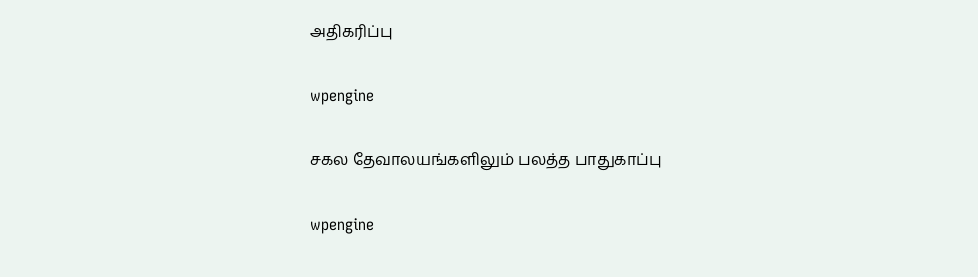அதிகரிப்பு

wpengine

சகல தேவாலயங்களிலும் பலத்த பாதுகாப்பு

wpengine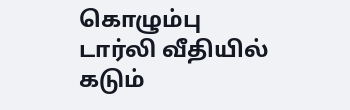கொழும்பு டார்லி வீதியில் கடும்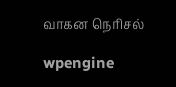வாகன நெரிசல்

wpengine